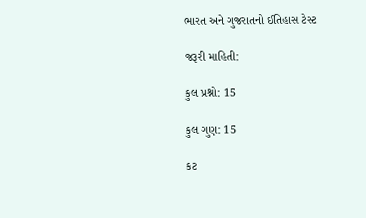ભારત અને ગુજરાતનો ઈતિહાસ ટેસ્ટ

જરૂરી માહિતી:

કુલ પ્રશ્નો: 15

કુલ ગુણ: 15

કટ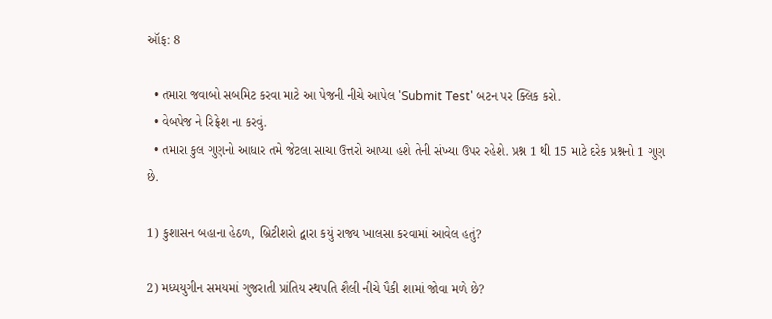ઑફ: 8

  • તમારા જવાબો સબમિટ કરવા માટે આ પેજની નીચે આપેલ 'Submit Test' બટન પર ક્લિક કરો.
  • વેબપેજ ને રિફ્રેશ ના કરવું.
  • તમારા કુલ ગુણનો આધાર તમે જેટલા સાચા ઉત્તરો આપ્યા હશે તેની સંખ્યા ઉપર રહેશે. પ્રશ્ન 1 થી 15 માટે દરેક પ્રશ્નનો 1 ગુણ છે.

1) કુશાસન બહાના હેઠળ, બ્રિટીશરો દ્વારા કયું રાજ્ય ખાલસા કરવામાં આવેલ હતું?

2) મધ્યયુગીન સમયમાં ગુજરાતી પ્રાંતિય સ્થપતિ શૈલી નીચે પૈકી શામાં જોવા મળે છે?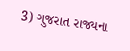3) ગુજરાત રાજ્યના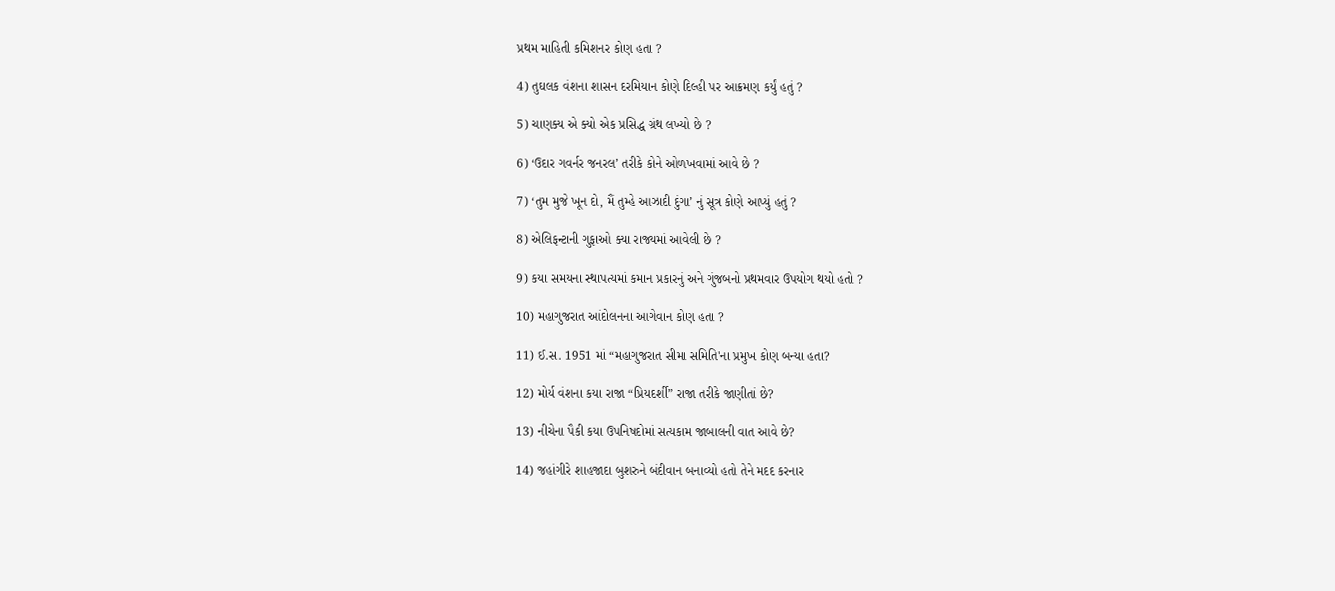પ્રથમ માહિતી કમિશનર કોણ હતા ?

4) તુઘલક વંશના શાસન દરમિયાન કોણે દિલ્હી પર આક્રમણ કર્યું હતું ?

5) ચાણક્ય એ ક્યો એક પ્રસિદ્ધ ગ્રંથ લખ્યો છે ?

6) ‘ઉદાર ગવર્નર જનરલ’ તરીકે કોને ઓળખવામાં આવે છે ?

7) ‘તુમ મુજે ખૂન દો, મૈં તુમ્હે આઝાદી દુંગા’ નું સૂત્ર કોણે આપ્યું હતું ?

8) એલિફન્ટાની ગુફાઓ ક્યા રાજ્યમાં આવેલી છે ?

9) કયા સમયના સ્થાપત્યમાં કમાન પ્રકારનું અને ગુંજબનો પ્રથમવાર ઉપયોગ થયો હતો ?

10) મહાગુજરાત આંદોલનના આગેવાન કોણ હતા ?

11) ઈ.સ. 1951 માં “મહાગુજરાત સીમા સમિતિ'ના પ્રમુખ કોણ બન્યા હતા?

12) મોર્ય વંશના કયા રાજા “પ્રિયદર્શી” રાજા તરીકે જાણીતાં છે?

13) નીચેના પૈકી કયા ઉપનિષદોમાં સત્યકામ જાબાલની વાત આવે છે?

14) જહાંગીરે શાહજાદા બુશરુને બંદીવાન બનાવ્યો હતો તેને મદદ કરનાર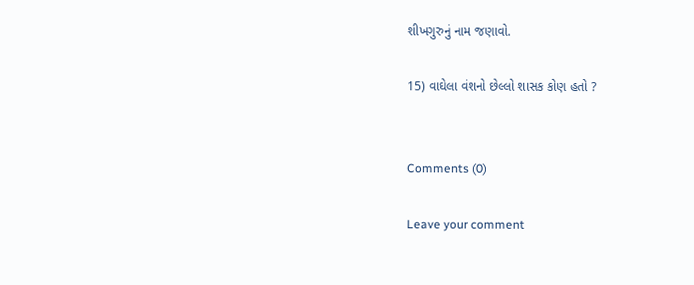શીખગુરુનું નામ જણાવો.

15) વાઘેલા વંશનો છેલ્લો શાસક કોણ હતો ?


Comments (0)

Leave your comment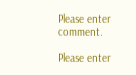Please enter comment.

Please enter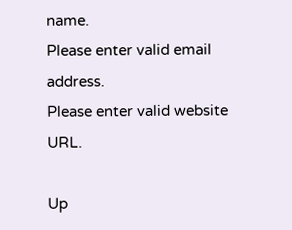name.
Please enter valid email address.
Please enter valid website URL.

Up